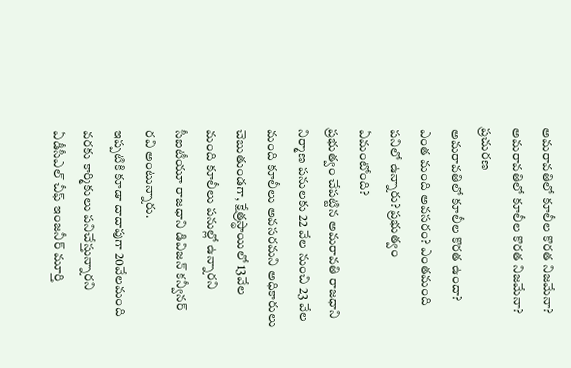అమరావతిలో కూలీల కొరత నిజమేనా?
అమరావతిలో కూలీల కొరత నిజమేనా?
ప్రచురణ
అమరావతిలో కూలీల కొరత ఉందా? ఎంత మంది అవసరం? ఎంతమంది పనిలో ఉన్నారు? ప్రభుత్వం ఏమంటోంది?
ప్రభుత్వం చేపట్టిన అమరావతి రాజధాని నిర్మాణ పనులకు 22 వేల నుంచి 23 వేల మంది కూలీలు అవసరమని అధికారులు చెబుతుండగా, క్షేత్రస్థాయిలో 13వేల మంది కూలీలు పనుల్లో ఉన్నారని సీఐటీయూ రాజధాని డివిజన్ కన్వీనర్ రవి అంటున్నారు.
ఇప్పటికి కూడా దాదాపుగా 20వేలమంది వరకు కార్మికులు పనిచేస్తున్నారని ఏడీసీఎల్ చీఫ్ ఇంజనీర్ మూర్తి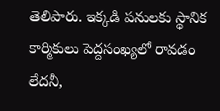తెలిపారు. ఇక్కడి పనులకు స్థానిక కార్మికులు పెద్దసంఖ్యలో రావడం లేదనీ,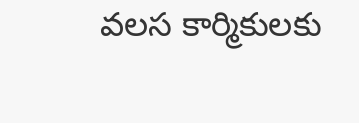వలస కార్మికులకు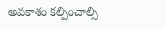అవకాశం కల్పించాల్సి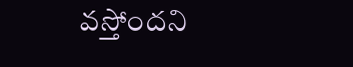వస్తోందని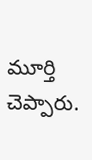మూర్తి చెప్పారు.